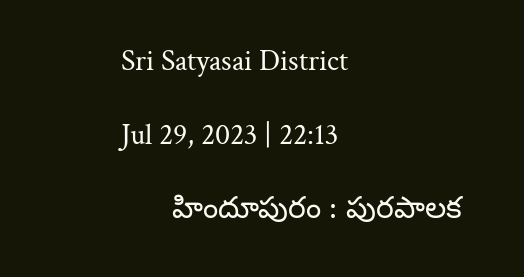Sri Satyasai District

Jul 29, 2023 | 22:13

      హిందూపురం : పురపాలక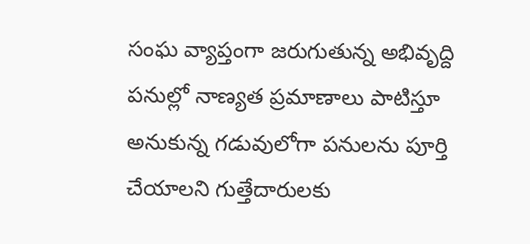సంఘ వ్యాప్తంగా జరుగుతున్న అభివృద్ది పనుల్లో నాణ్యత ప్రమాణాలు పాటిస్తూ అనుకున్న గడువులోగా పనులను పూర్తి చేయాలని గుత్తేదారులకు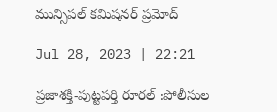మున్సిపల్‌ కమిషనర్‌ ప్రమోద్‌

Jul 28, 2023 | 22:21

ప్రజాశక్తి-పుట్టపర్తి రూరల్‌ :పోలీసుల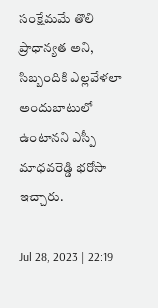సంక్షేమమే తొలి ప్రాధాన్యత అని, సిబ్బందికి ఎల్లవేళలా అందుబాటులో ఉంటానని ఎస్పీ మాధవరెడ్డి భరోసా ఇచ్చారు.

Jul 28, 2023 | 22:19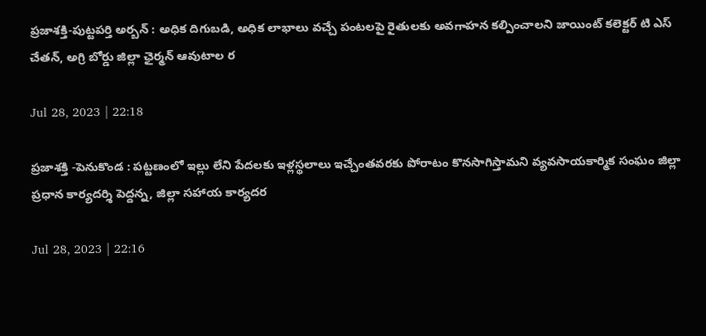ప్రజాశక్తి-పుట్టపర్తి అర్బన్‌ : అధిక దిగుబడి, అధిక లాభాలు వచ్చే పంటలపై రైతులకు అవగాహన కల్పించాలని జాయింట్‌ కలెక్టర్‌ టి ఎస్‌ చేతన్‌, అగ్రి బోర్డు జిల్లా ఛైర్మన్‌ ఆవుటాల ర

Jul 28, 2023 | 22:18

ప్రజాశక్తి -పెనుకొండ : పట్టణంలో ఇల్లు లేని పేదలకు ఇళ్లస్థలాలు ఇచ్చేంతవరకు పోరాటం కొనసాగిస్తామని వ్యవసాయకార్మిక సంఘం జిల్లా ప్రధాన కార్యదర్శి పెద్దన్న, జిల్లా సహాయ కార్యదర

Jul 28, 2023 | 22:16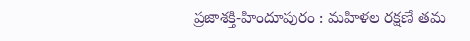ప్రజాశక్తి-హిందూపురం : మహిళల రక్షణే తమ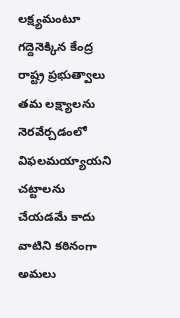లక్ష్యమంటూ గద్దెనెక్కిన కేంద్ర రాష్ట్ర ప్రభుత్వాలు తమ లక్ష్యాలను నెరవేర్చడంలో విఫలమయ్యాయని చట్టాలను చేయడమే కాదు వాటిని కఠినంగా అమలు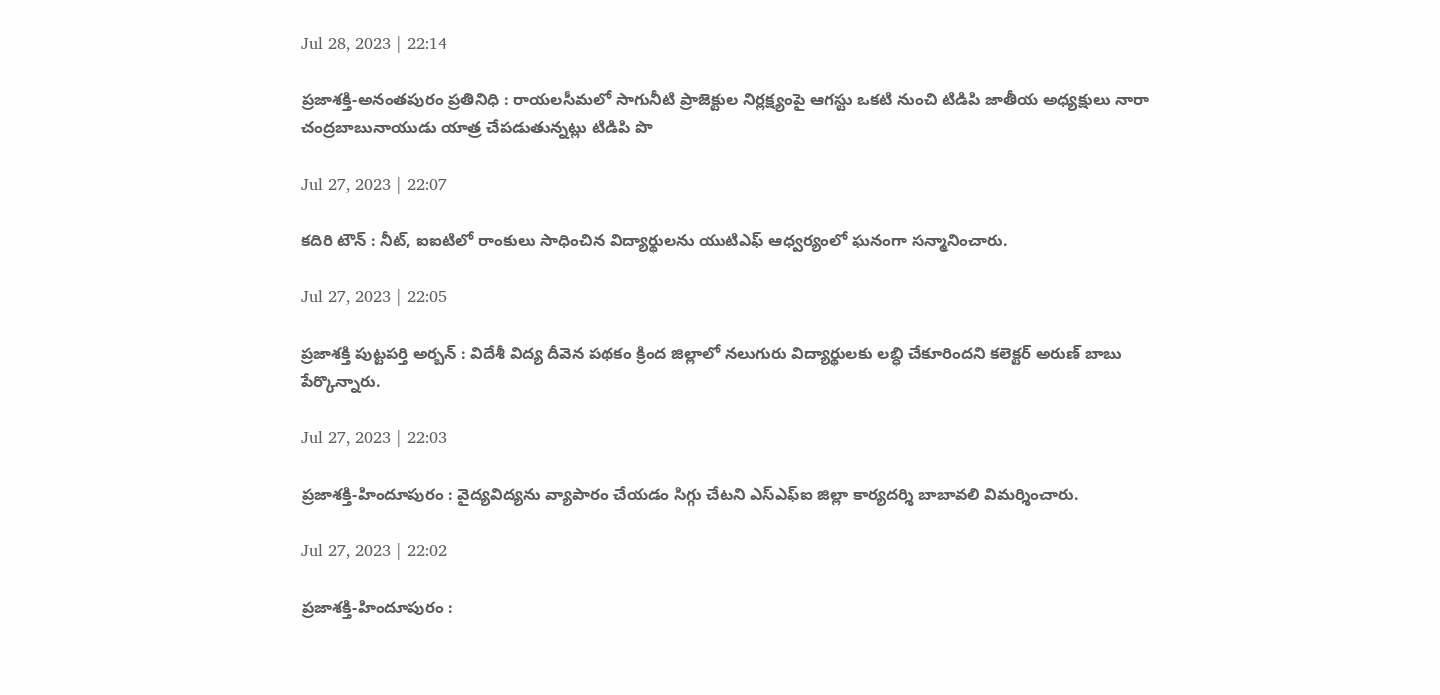Jul 28, 2023 | 22:14

ప్రజాశక్తి-అనంతపురం ప్రతినిధి : రాయలసీమలో సాగునీటి ప్రాజెక్టుల నిర్లక్ష్యంపై ఆగస్టు ఒకటి నుంచి టిడిపి జాతీయ అధ్యక్షులు నారా చంద్రబాబునాయుడు యాత్ర చేపడుతున్నట్లు టిడిపి పొ

Jul 27, 2023 | 22:07

కదిరి టౌన్‌ : నీట్‌, ఐఐటిలో రాంకులు సాధించిన విద్యార్థులను యుటిఎఫ్‌ ఆధ్వర్యంలో ఘనంగా సన్మానించారు.

Jul 27, 2023 | 22:05

ప్రజాశక్తి పుట్టపర్తి అర్బన్‌ : విదేశీ విద్య దీవెన పథకం క్రింద జిల్లాలో నలుగురు విద్యార్థులకు లబ్ధి చేకూరిందని కలెక్టర్‌ అరుణ్‌ బాబు పేర్కొన్నారు.

Jul 27, 2023 | 22:03

ప్రజాశక్తి-హిందూపురం : వైద్యవిద్యను వ్యాపారం చేయడం సిగ్గు చేటని ఎస్‌ఎఫ్‌ఐ జిల్లా కార్యదర్శి బాబావలి విమర్శించారు.

Jul 27, 2023 | 22:02

ప్రజాశక్తి-హిందూపురం :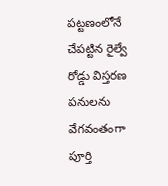పట్టణంలోనే చేపట్టిన రైల్వే రోడ్డు విస్తరణ పనులను వేగవంతంగా పూర్తి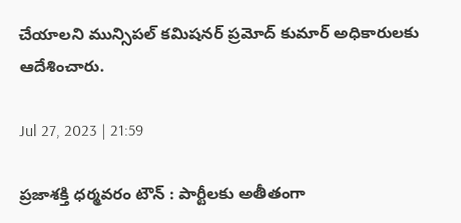చేయాలని మున్సిపల్‌ కమిషనర్‌ ప్రమోద్‌ కుమార్‌ అధికారులకు ఆదేశించారు.

Jul 27, 2023 | 21:59

ప్రజాశక్తి ధర్మవరం టౌన్‌ : పార్టీలకు అతీతంగా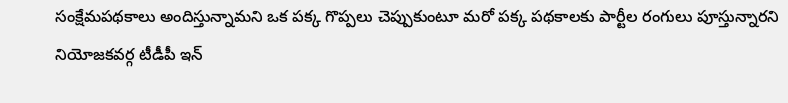సంక్షేమపథకాలు అందిస్తున్నామని ఒక పక్క గొప్పలు చెప్పుకుంటూ మరో పక్క పథకాలకు పార్టీల రంగులు పూస్తున్నారని నియోజకవర్గ టీడీపీ ఇన్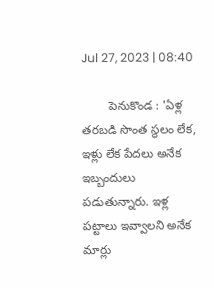Jul 27, 2023 | 08:40

        పెనుకొండ : 'ఏళ్ల తరబడి సొంత స్థలం లేక, ఇళ్లు లేక పేదలు అనేక ఇబ్బందులు పడుతున్నారు. ఇళ్ల పట్టాలు ఇవ్వాలని అనేక మార్లు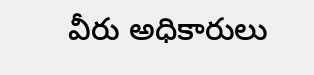వీరు అధికారులు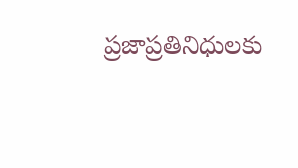ప్రజాప్రతినిధులకు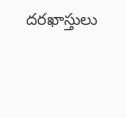దరఖాస్తులు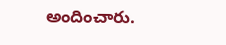అందించారు.